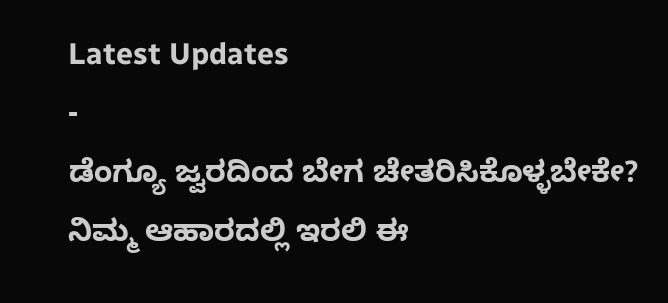Latest Updates
-
ಡೆಂಗ್ಯೂ ಜ್ವರದಿಂದ ಬೇಗ ಚೇತರಿಸಿಕೊಳ್ಳಬೇಕೇ? ನಿಮ್ಮ ಆಹಾರದಲ್ಲಿ ಇರಲಿ ಈ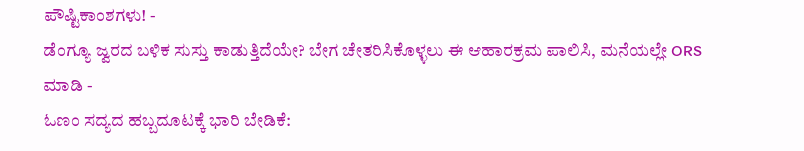ಪೌಷ್ಟಿಕಾಂಶಗಳು! -
ಡೆಂಗ್ಯೂ ಜ್ವರದ ಬಳಿಕ ಸುಸ್ತು ಕಾಡುತ್ತಿದೆಯೇ? ಬೇಗ ಚೇತರಿಸಿಕೊಳ್ಳಲು ಈ ಆಹಾರಕ್ರಮ ಪಾಲಿಸಿ, ಮನೆಯಲ್ಲೇ ORS ಮಾಡಿ -
ಓಣಂ ಸದ್ಯದ ಹಬ್ಬದೂಟಕ್ಕೆ ಭಾರಿ ಬೇಡಿಕೆ: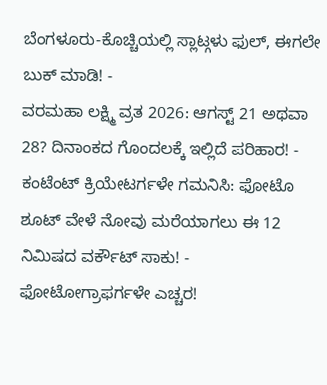ಬೆಂಗಳೂರು-ಕೊಚ್ಚಿಯಲ್ಲಿ ಸ್ಲಾಟ್ಗಳು ಫುಲ್, ಈಗಲೇ ಬುಕ್ ಮಾಡಿ! -
ವರಮಹಾ ಲಕ್ಷ್ಮಿ ವ್ರತ 2026: ಆಗಸ್ಟ್ 21 ಅಥವಾ 28? ದಿನಾಂಕದ ಗೊಂದಲಕ್ಕೆ ಇಲ್ಲಿದೆ ಪರಿಹಾರ! -
ಕಂಟೆಂಟ್ ಕ್ರಿಯೇಟರ್ಗಳೇ ಗಮನಿಸಿ: ಫೋಟೊ ಶೂಟ್ ವೇಳೆ ನೋವು ಮರೆಯಾಗಲು ಈ 12 ನಿಮಿಷದ ವರ್ಕೌಟ್ ಸಾಕು! -
ಫೋಟೋಗ್ರಾಫರ್ಗಳೇ ಎಚ್ಚರ!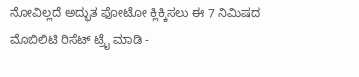ನೋವಿಲ್ಲದೆ ಅದ್ಭುತ ಫೋಟೋ ಕ್ಲಿಕ್ಕಿಸಲು ಈ 7 ನಿಮಿಷದ ಮೊಬಿಲಿಟಿ ರಿಸೆಟ್ ಟ್ರೈ ಮಾಡಿ -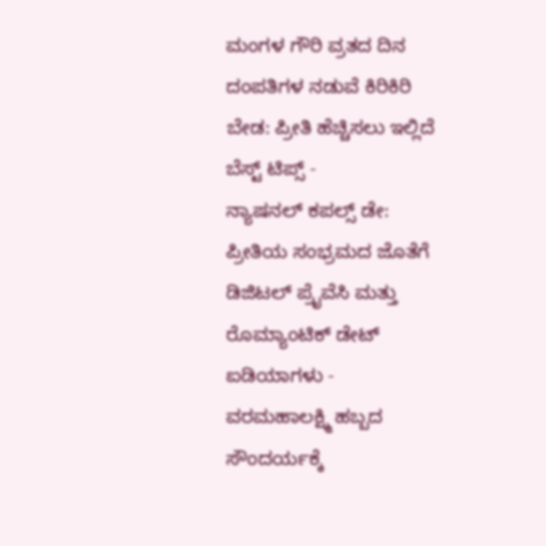ಮಂಗಳ ಗೌರಿ ವ್ರತದ ದಿನ ದಂಪತಿಗಳ ನಡುವೆ ಕಿರಿಕಿರಿ ಬೇಡ: ಪ್ರೀತಿ ಹೆಚ್ಚಿಸಲು ಇಲ್ಲಿದೆ ಬೆಸ್ಟ್ ಟಿಪ್ಸ್ -
ನ್ಯಾಷನಲ್ ಕಪಲ್ಸ್ ಡೇ: ಪ್ರೀತಿಯ ಸಂಭ್ರಮದ ಜೊತೆಗೆ ಡಿಜಿಟಲ್ ಪ್ರೈವೆಸಿ ಮತ್ತು ರೊಮ್ಯಾಂಟಿಕ್ ಡೇಟ್ ಐಡಿಯಾಗಳು -
ವರಮಹಾಲಕ್ಷ್ಮಿ ಹಬ್ಬದ ಸೌಂದರ್ಯಕ್ಕೆ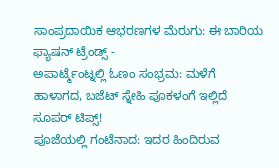ಸಾಂಪ್ರದಾಯಿಕ ಆಭರಣಗಳ ಮೆರುಗು: ಈ ಬಾರಿಯ ಫ್ಯಾಷನ್ ಟ್ರೆಂಡ್ಸ್ -
ಅಪಾರ್ಟ್ಮೆಂಟ್ನಲ್ಲಿ ಓಣಂ ಸಂಭ್ರಮ: ಮಳೆಗೆ ಹಾಳಾಗದ, ಬಜೆಟ್ ಸ್ನೇಹಿ ಪೂಕಳಂಗೆ ಇಲ್ಲಿದೆ ಸೂಪರ್ ಟಿಪ್ಸ್!
ಪೂಜೆಯಲ್ಲಿ ಗಂಟೆನಾದ: ಇದರ ಹಿಂದಿರುವ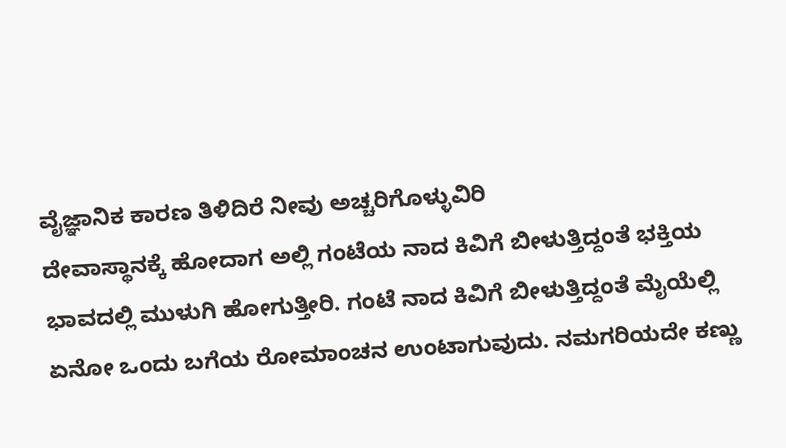ವೈಜ್ಞಾನಿಕ ಕಾರಣ ತಿಳಿದಿರೆ ನೀವು ಅಚ್ಚರಿಗೊಳ್ಳುವಿರಿ
ದೇವಾಸ್ಥಾನಕ್ಕೆ ಹೋದಾಗ ಅಲ್ಲಿ ಗಂಟೆಯ ನಾದ ಕಿವಿಗೆ ಬೀಳುತ್ತಿದ್ದಂತೆ ಭಕ್ತಿಯ ಭಾವದಲ್ಲಿ ಮುಳುಗಿ ಹೋಗುತ್ತೀರಿ. ಗಂಟೆ ನಾದ ಕಿವಿಗೆ ಬೀಳುತ್ತಿದ್ದಂತೆ ಮೈಯೆಲ್ಲಿ ಏನೋ ಒಂದು ಬಗೆಯ ರೋಮಾಂಚನ ಉಂಟಾಗುವುದು. ನಮಗರಿಯದೇ ಕಣ್ಣು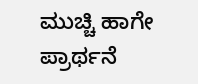ಮುಚ್ಚಿ ಹಾಗೇ ಪ್ರಾರ್ಥನೆ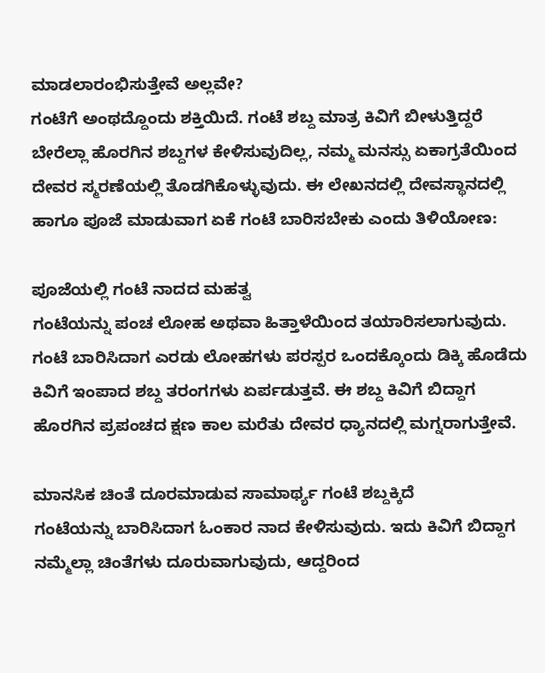ಮಾಡಲಾರಂಭಿಸುತ್ತೇವೆ ಅಲ್ಲವೇ?
ಗಂಟೆಗೆ ಅಂಥದ್ದೊಂದು ಶಕ್ತಿಯಿದೆ. ಗಂಟೆ ಶಬ್ದ ಮಾತ್ರ ಕಿವಿಗೆ ಬೀಳುತ್ತಿದ್ದರೆ ಬೇರೆಲ್ಲಾ ಹೊರಗಿನ ಶಬ್ದಗಳ ಕೇಳಿಸುವುದಿಲ್ಲ, ನಮ್ಮ ಮನಸ್ಸು ಏಕಾಗ್ರತೆಯಿಂದ ದೇವರ ಸ್ಮರಣೆಯಲ್ಲಿ ತೊಡಗಿಕೊಳ್ಳುವುದು. ಈ ಲೇಖನದಲ್ಲಿ ದೇವಸ್ಥಾನದಲ್ಲಿ ಹಾಗೂ ಪೂಜೆ ಮಾಡುವಾಗ ಏಕೆ ಗಂಟೆ ಬಾರಿಸಬೇಕು ಎಂದು ತಿಳಿಯೋಣ:

ಪೂಜೆಯಲ್ಲಿ ಗಂಟೆ ನಾದದ ಮಹತ್ವ
ಗಂಟೆಯನ್ನು ಪಂಚ ಲೋಹ ಅಥವಾ ಹಿತ್ತಾಳೆಯಿಂದ ತಯಾರಿಸಲಾಗುವುದು. ಗಂಟೆ ಬಾರಿಸಿದಾಗ ಎರಡು ಲೋಹಗಳು ಪರಸ್ಪರ ಒಂದಕ್ಕೊಂದು ಡಿಕ್ಕಿ ಹೊಡೆದು ಕಿವಿಗೆ ಇಂಪಾದ ಶಬ್ದ ತರಂಗಗಳು ಏರ್ಪಡುತ್ತವೆ. ಈ ಶಬ್ದ ಕಿವಿಗೆ ಬಿದ್ದಾಗ ಹೊರಗಿನ ಪ್ರಪಂಚದ ಕ್ಷಣ ಕಾಲ ಮರೆತು ದೇವರ ಧ್ಯಾನದಲ್ಲಿ ಮಗ್ನರಾಗುತ್ತೇವೆ.

ಮಾನಸಿಕ ಚಿಂತೆ ದೂರಮಾಡುವ ಸಾಮಾರ್ಥ್ಯ ಗಂಟೆ ಶಬ್ದಕ್ಕಿದೆ
ಗಂಟೆಯನ್ನು ಬಾರಿಸಿದಾಗ ಓಂಕಾರ ನಾದ ಕೇಳಿಸುವುದು. ಇದು ಕಿವಿಗೆ ಬಿದ್ದಾಗ ನಮ್ಮೆಲ್ಲಾ ಚಿಂತೆಗಳು ದೂರುವಾಗುವುದು, ಆದ್ದರಿಂದ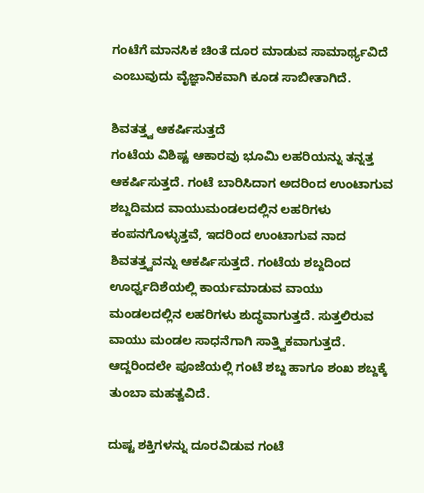ಗಂಟೆಗೆ ಮಾನಸಿಕ ಚಿಂತೆ ದೂರ ಮಾಡುವ ಸಾಮಾರ್ಥ್ಯವಿದೆ ಎಂಬುವುದು ವೈಜ್ಞಾನಿಕವಾಗಿ ಕೂಡ ಸಾಬೀತಾಗಿದೆ.

ಶಿವತತ್ತ್ವ ಆಕರ್ಷಿಸುತ್ತದೆ
ಗಂಟೆಯ ವಿಶಿಷ್ಟ ಆಕಾರವು ಭೂಮಿ ಲಹರಿಯನ್ನು ತನ್ನತ್ತ ಆಕರ್ಷಿಸುತ್ತದೆ. ಗಂಟೆ ಬಾರಿಸಿದಾಗ ಅದರಿಂದ ಉಂಟಾಗುವ ಶಬ್ದದಿಮದ ವಾಯುಮಂಡಲದಲ್ಲಿನ ಲಹರಿಗಳು ಕಂಪನಗೊಳ್ಳುತ್ತವೆ, ಇದರಿಂದ ಉಂಟಾಗುವ ನಾದ ಶಿವತತ್ತ್ವವನ್ನು ಆಕರ್ಷಿಸುತ್ತದೆ. ಗಂಟೆಯ ಶಬ್ದದಿಂದ ಊರ್ಧ್ವದಿಶೆಯಲ್ಲಿ ಕಾರ್ಯಮಾಡುವ ವಾಯು ಮಂಡಲದಲ್ಲಿನ ಲಹರಿಗಳು ಶುದ್ಧವಾಗುತ್ತದೆ. ಸುತ್ತಲಿರುವ ವಾಯು ಮಂಡಲ ಸಾಧನೆಗಾಗಿ ಸಾತ್ತ್ವಿಕವಾಗುತ್ತದೆ. ಆದ್ದರಿಂದಲೇ ಪೂಜೆಯಲ್ಲಿ ಗಂಟೆ ಶಬ್ದ ಹಾಗೂ ಶಂಖ ಶಬ್ದಕ್ಕೆ ತುಂಬಾ ಮಹತ್ವವಿದೆ.

ದುಷ್ಟ ಶಕ್ತಿಗಳನ್ನು ದೂರವಿಡುವ ಗಂಟೆ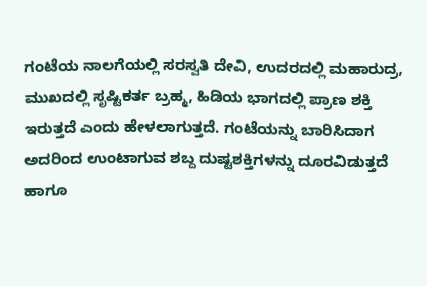ಗಂಟೆಯ ನಾಲಗೆಯಲ್ಲಿ ಸರಸ್ವತಿ ದೇವಿ, ಉದರದಲ್ಲಿ ಮಹಾರುದ್ರ, ಮುಖದಲ್ಲಿ ಸೃಷ್ಟಿಕರ್ತ ಬ್ರಹ್ಮ, ಹಿಡಿಯ ಭಾಗದಲ್ಲಿ ಪ್ರಾಣ ಶಕ್ತಿ ಇರುತ್ತದೆ ಎಂದು ಹೇಳಲಾಗುತ್ತದೆ. ಗಂಟೆಯನ್ನು ಬಾರಿಸಿದಾಗ ಅದರಿಂದ ಉಂಟಾಗುವ ಶಬ್ದ ದುಷ್ಟಶಕ್ತಿಗಳನ್ನು ದೂರವಿಡುತ್ತದೆ ಹಾಗೂ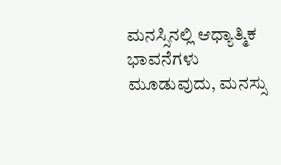ಮನಸ್ಸಿನಲ್ಲಿ ಆಧ್ಯಾತ್ಮಿಕ ಭಾವನೆಗಳು ಮೂಡುವುದು, ಮನಸ್ಸು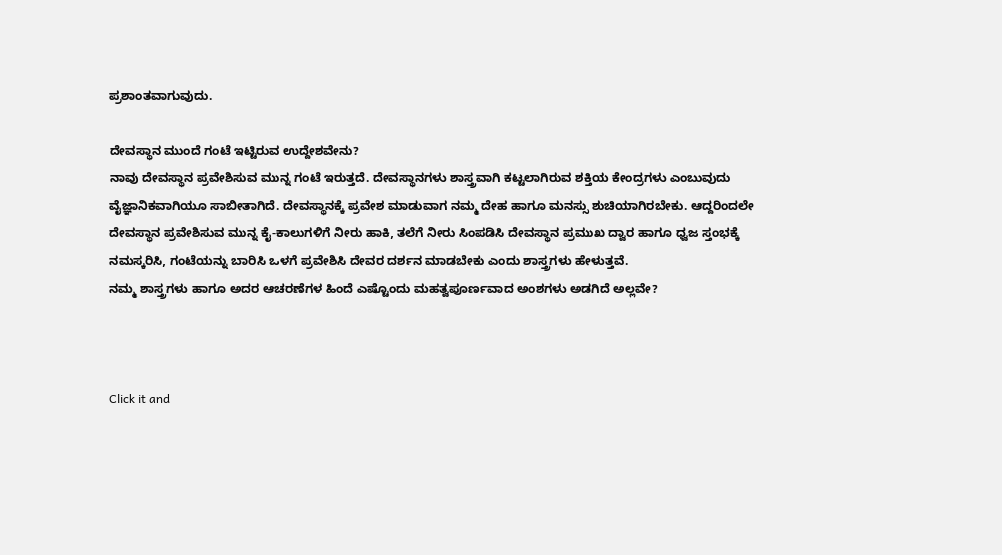ಪ್ರಶಾಂತವಾಗುವುದು.

ದೇವಸ್ಥಾನ ಮುಂದೆ ಗಂಟೆ ಇಟ್ಟಿರುವ ಉದ್ದೇಶವೇನು?
ನಾವು ದೇವಸ್ಥಾನ ಪ್ರವೇಶಿಸುವ ಮುನ್ನ ಗಂಟೆ ಇರುತ್ತದೆ. ದೇವಸ್ಥಾನಗಳು ಶಾಸ್ತ್ರವಾಗಿ ಕಟ್ಟಲಾಗಿರುವ ಶಕ್ತಿಯ ಕೇಂದ್ರಗಳು ಎಂಬುವುದು ವೈಜ್ಞಾನಿಕವಾಗಿಯೂ ಸಾಬೀತಾಗಿದೆ. ದೇವಸ್ಥಾನಕ್ಕೆ ಪ್ರವೇಶ ಮಾಡುವಾಗ ನಮ್ಮ ದೇಹ ಹಾಗೂ ಮನಸ್ಸು ಶುಚಿಯಾಗಿರಬೇಕು. ಆದ್ದರಿಂದಲೇ ದೇವಸ್ಥಾನ ಪ್ರವೇಶಿಸುವ ಮುನ್ನ ಕೈ-ಕಾಲುಗಳಿಗೆ ನೀರು ಹಾಕಿ, ತಲೆಗೆ ನೀರು ಸಿಂಪಡಿಸಿ ದೇವಸ್ಥಾನ ಪ್ರಮುಖ ದ್ವಾರ ಹಾಗೂ ಧ್ವಜ ಸ್ತಂಭಕ್ಕೆ ನಮಸ್ಕರಿಸಿ, ಗಂಟೆಯನ್ನು ಬಾರಿಸಿ ಒಳಗೆ ಪ್ರವೇಶಿಸಿ ದೇವರ ದರ್ಶನ ಮಾಡಬೇಕು ಎಂದು ಶಾಸ್ತ್ರಗಳು ಹೇಳುತ್ತವೆ.
ನಮ್ಮ ಶಾಸ್ತ್ರಗಳು ಹಾಗೂ ಅದರ ಆಚರಣೆಗಳ ಹಿಂದೆ ಎಷ್ಟೊಂದು ಮಹತ್ವಪೂರ್ಣವಾದ ಅಂಶಗಳು ಅಡಗಿದೆ ಅಲ್ಲವೇ?



Click it and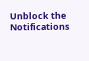Unblock the Notifications